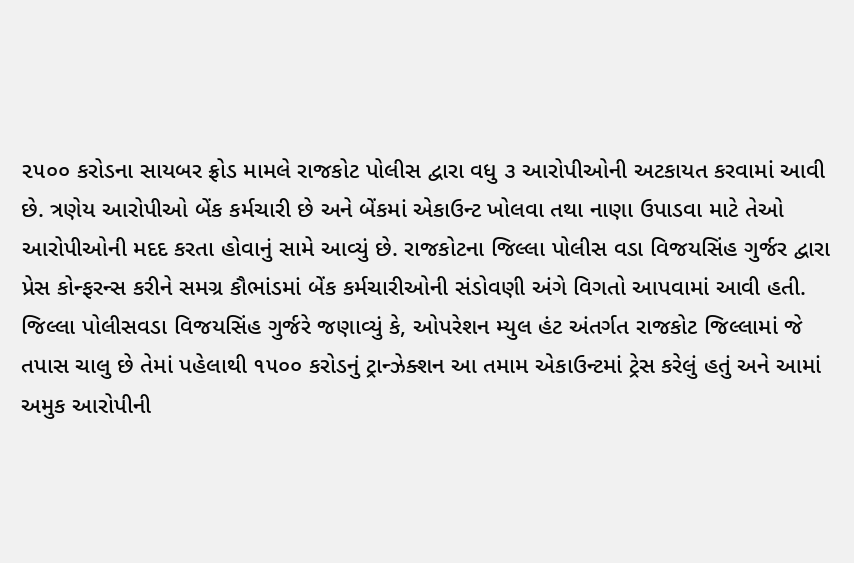૨૫૦૦ કરોડના સાયબર ફ્રોડ મામલે રાજકોટ પોલીસ દ્વારા વધુ ૩ આરોપીઓની અટકાયત કરવામાં આવી છે. ત્રણેય આરોપીઓ બેંક કર્મચારી છે અને બેંકમાં એકાઉન્ટ ખોલવા તથા નાણા ઉપાડવા માટે તેઓ આરોપીઓની મદદ કરતા હોવાનું સામે આવ્યું છે. રાજકોટના જિલ્લા પોલીસ વડા વિજયસિંહ ગુર્જર દ્વારા પ્રેસ કોન્ફરન્સ કરીને સમગ્ર કૌભાંડમાં બેંક કર્મચારીઓની સંડોવણી અંગે વિગતો આપવામાં આવી હતી.
જિલ્લા પોલીસવડા વિજયસિંહ ગુર્જરે જણાવ્યું કે, ઓપરેશન મ્યુલ હંટ અંતર્ગત રાજકોટ જિલ્લામાં જે તપાસ ચાલુ છે તેમાં પહેલાથી ૧૫૦૦ કરોડનું ટ્રાન્ઝેક્શન આ તમામ એકાઉન્ટમાં ટ્રેસ કરેલું હતું અને આમાં અમુક આરોપીની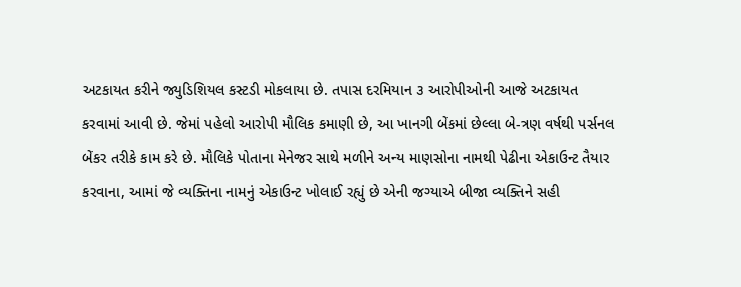અટકાયત કરીને જ્યુડિશિયલ કસ્ટડી મોકલાયા છે. તપાસ દરમિયાન ૩ આરોપીઓની આજે અટકાયત કરવામાં આવી છે. જેમાં પહેલો આરોપી મૌલિક કમાણી છે, આ ખાનગી બેંકમાં છેલ્લા બે-ત્રણ વર્ષથી પર્સનલ બેંકર તરીકે કામ કરે છે. મૌલિકે પોતાના મેનેજર સાથે મળીને અન્ય માણસોના નામથી પેઢીના એકાઉન્ટ તૈયાર કરવાના, આમાં જે વ્યક્તિના નામનું એકાઉન્ટ ખોલાઈ રહ્યું છે એની જગ્યાએ બીજા વ્યક્તિને સહી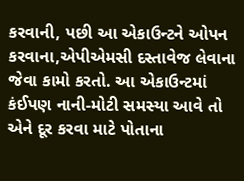કરવાની, પછી આ એકાઉન્ટને ઓપન કરવાના,એપીએમસી દસ્તાવેજ લેવાના જેવા કામો કરતો. આ એકાઉન્ટમાં કંઈપણ નાની-મોટી સમસ્યા આવે તો એને દૂર કરવા માટે પોતાના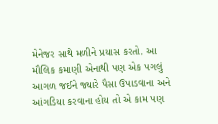મેનેજર સાથે મળીને પ્રયાસ કરતો. આ મૌલિક કમાણી એનાથી પણ એક પગલું આગળ જઈને જ્યારે પૈસા ઉપાડવાના અને આંગડિયા કરવાના હોય તો એ કામ પણ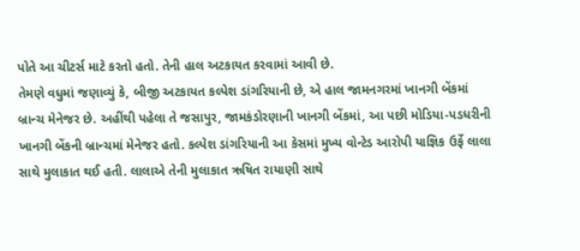પોતે આ ચીટર્સ માટે કરતો હતો. તેની હાલ અટકાયત કરવામાં આવી છે.
તેમણે વધુમાં જણાવ્યું કે, બીજી અટકાયત કલ્પેશ ડાંગરિયાની છે, એ હાલ જામનગરમાં ખાનગી બેંકમાં બ્રાન્ચ મેનેજર છે. અહીંથી પહેલા તે જસાપુર, જામકંડોરણાની ખાનગી બેંકમાં, આ પછી મોડિયા-પડધરીની ખાનગી બેંકની બ્રાન્ચમાં મેનેજર હતો. કલ્પેશ ડાંગરિયાની આ કેસમાં મુખ્ય વોન્ટેડ આરોપી યાજ્ઞિક ઉર્ફે લાલા સાથે મુલાકાત થઈ હતી. લાલાએ તેની મુલાકાત ઋષિત રાયાણી સાથે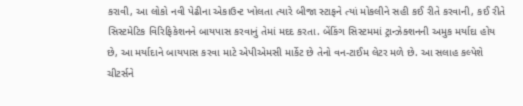કરાવી, આ લોકો નવી પેઢીના એકાઉન્ટ ખોલતા ત્યારે બીજા સ્ટાફને ત્યાં મોકલીને સહી કઈ રીતે કરવાની, કઈ રીતે સિસ્ટમેટિક વિરિફિકેશનને બાયપાસ કરવાનું તેમાં મદદ કરતા. બેંકિંગ સિસ્ટમમાં ટ્રાન્ઝેક્શનની અમુક મર્યાદા હોય છે, આ મર્યાદાને બાયપાસ કરવા માટે એપીએમસી માર્કેટ છે તેનો વન-ટાઈમ લેટર મળે છે. આ સલાહ કલ્પેશે ચીટર્સને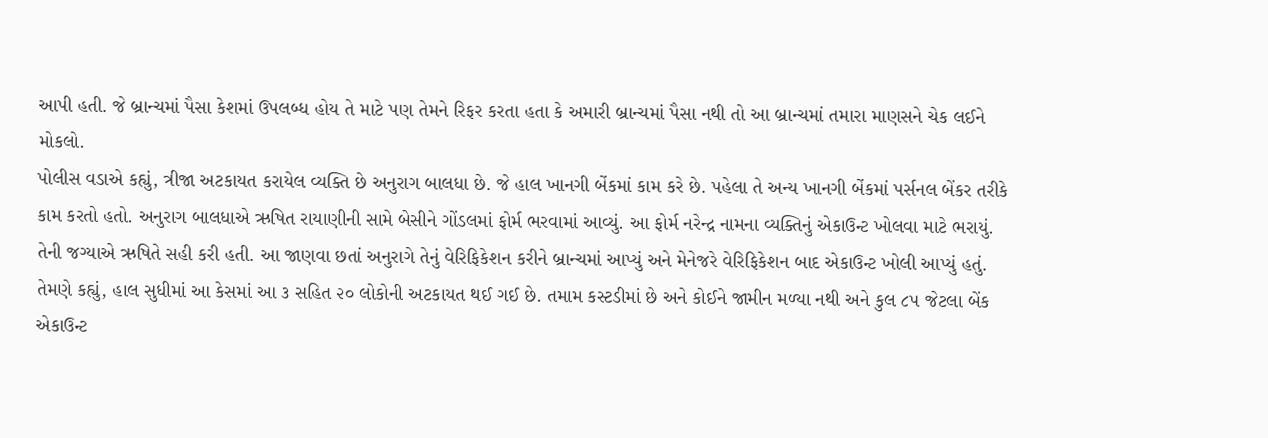આપી હતી. જે બ્રાન્ચમાં પૈસા કેશમાં ઉપલબ્ધ હોય તે માટે પણ તેમને રિફર કરતા હતા કે અમારી બ્રાન્ચમાં પૈસા નથી તો આ બ્રાન્ચમાં તમારા માણસને ચેક લઈને મોકલો.
પોલીસ વડાએ કહ્યું, ત્રીજા અટકાયત કરાયેલ વ્યક્તિ છે અનુરાગ બાલધા છે. જે હાલ ખાનગી બેંકમાં કામ કરે છે. પહેલા તે અન્ય ખાનગી બેંકમાં પર્સનલ બેંકર તરીકે કામ કરતો હતો. અનુરાગ બાલધાએ ઋષિત રાયાણીની સામે બેસીને ગોંડલમાં ફોર્મ ભરવામાં આવ્યું. આ ફોર્મ નરેન્દ્ર નામના વ્યક્તિનું એકાઉન્ટ ખોલવા માટે ભરાયું. તેની જગ્યાએ ઋષિતે સહી કરી હતી. આ જાણવા છતાં અનુરાગે તેનું વેરિફિકેશન કરીને બ્રાન્ચમાં આપ્યું અને મેનેજરે વેરિફિકેશન બાદ એકાઉન્ટ ખોલી આપ્યું હતું.
તેમણે કહ્યું, હાલ સુધીમાં આ કેસમાં આ ૩ સહિત ૨૦ લોકોની અટકાયત થઈ ગઈ છે. તમામ કસ્ટડીમાં છે અને કોઈને જામીન મળ્યા નથી અને કુલ ૮૫ જેટલા બેંક એકાઉન્ટ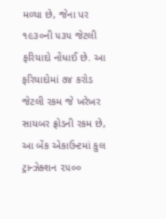મળ્યા છે, જેના પર ૧૯૩૦ની ૫૩૫ જેટલી ફરિયાદો નોંધાઈ છે. આ ફરિયાદોમાં ૭૪ કરોડ જેટલી રકમ જે ખરેખર સાયબર ફ્રોડની રકમ છે, આ બેંક એકાઉન્ટમાં કુલ ટ્રાન્ઝેક્શન ૨૫૦૦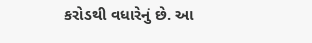કરોડથી વધારેનું છે. આ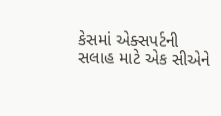કેસમાં એક્સપર્ટની સલાહ માટે એક સીએને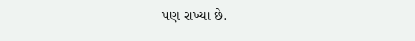પણ રાખ્યા છે.